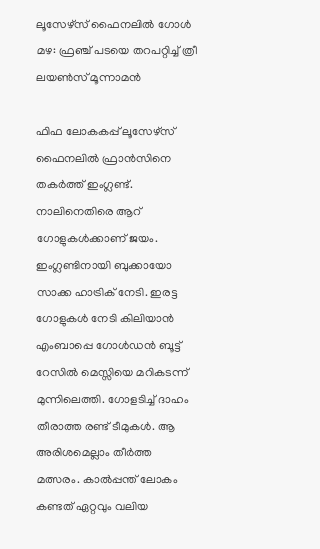ലൂസേഴ്സ് ഫൈനലിൽ ഗോൾ‌ മഴ: ഫ്രഞ്ച് പടയെ തറപറ്റിച്ച് ത്രീ ലയൺസ് മൂന്നാമൻ

ഫിഫ ലോകകപ്പ് ലൂസേഴ്സ് ഫൈനലിൽ ഫ്രാൻസിനെ തകർത്ത് ഇംഗ്ലണ്ട്. നാലിനെതിരെ ആറ് ഗോളുകൾക്കാണ് ജയം. ഇംഗ്ലണ്ടിനായി ബുക്കായോ സാക്ക ഹാട്രിക് നേടി. ഇരട്ട ഗോളുകൾ നേടി കിലിയാൻ എംബാപ്പെ ഗോൾഡൻ ബൂട്ട് റേസിൽ മെസ്സിയെ മറികടന്ന് മുന്നിലെത്തി. ഗോളടിച്ച് ദാഹം തീരാത്ത രണ്ട് ടീമുകൾ. ആ അരിശമെല്ലാം തീർത്ത മത്സരം. കാൽപ്പന്ത് ലോകം കണ്ടത് ഏറ്റവും വലിയ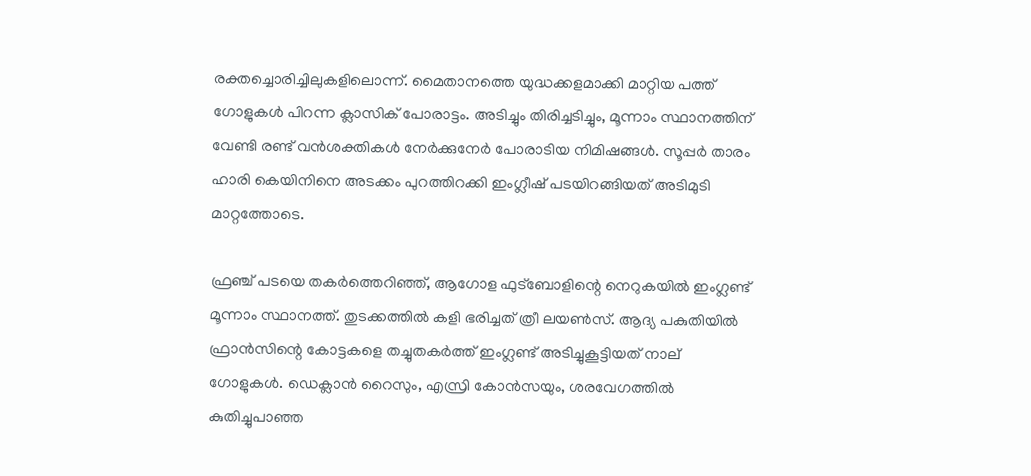രക്തച്ചൊരിച്ചിലുകളിലൊന്ന്. മൈതാനത്തെ യുദ്ധക്കളമാക്കി മാറ്റിയ പത്ത് ഗോളുകൾ പിറന്ന ക്ലാസിക് പോരാട്ടം. അടിച്ചും തിരിച്ചടിച്ചും, മൂന്നാം സ്ഥാനത്തിന് വേണ്ടി രണ്ട് വൻശക്തികൾ നേർക്കുനേർ പോരാടിയ നിമിഷങ്ങൾ. സൂപ്പർ താരം ഹാരി കെയിനിനെ അടക്കം പുറത്തിറക്കി ഇംഗ്ലീഷ് പടയിറങ്ങിയത് അടിമുടി മാറ്റത്തോടെ.

ഫ്രഞ്ച് പടയെ തകർത്തെറിഞ്ഞ്, ആഗോള ഫുട്ബോളിന്റെ നെറുകയിൽ ഇംഗ്ലണ്ട് മൂന്നാം സ്ഥാനത്ത്. തുടക്കത്തിൽ കളി ഭരിച്ചത് ത്രീ ലയൺസ്. ആദ്യ പകുതിയിൽ ഫ്രാൻസിന്റെ കോട്ടകളെ തച്ചുതകർത്ത് ഇംഗ്ലണ്ട് അടിച്ചുകൂട്ടിയത് നാല് ഗോളുകൾ. ഡെക്ലാൻ റൈസും, എസ്രി കോൻസയും, ശരവേഗത്തിൽ കുതിച്ചുപാഞ്ഞ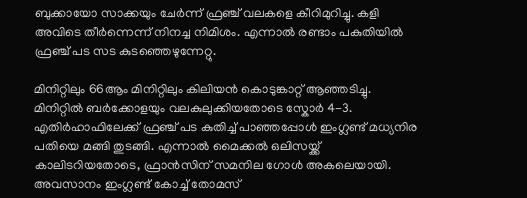ബുക്കായോ സാക്കയും ചേർന്ന് ഫ്രഞ്ച് വലകളെ കീറിമുറിച്ചു. കളി അവിടെ തീർന്നെന്ന് നിനച്ച നിമിശം. എന്നാൽ രണ്ടാം പകുതിയിൽ ഫ്രഞ്ച് പട സട കുടഞ്ഞെഴുന്നേറ്റു.

മിനിറ്റിലും 66ആം മിനിറ്റിലും കിലിയൻ കൊടുങ്കാറ്റ് ആഞ്ഞടിച്ചു. മിനിറ്റിൽ ബർക്കോളയും വലകുലുക്കിയതോടെ സ്കോർ 4-3. എതിർഹാഫിലേക്ക് ഫ്രഞ്ച് പട കുതിച്ച് പാഞ്ഞപ്പോൾ ഇംഗ്ലണ്ട് മധ്യനിര പതിയെ മങ്ങി തുടങ്ങി. എന്നാൽ മൈക്കൽ ഒലിസയ്ക്ക് കാലിടറിയതോടെ, ഫ്രാൻസിന് സമനില ഗോൾ അകലെയായി. അവസാനം ഇംഗ്ലണ്ട് കോച്ച് തോമസ്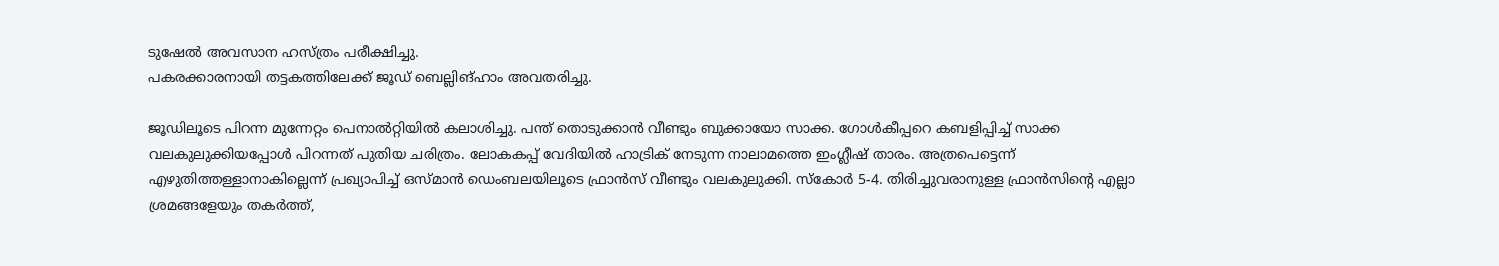ടുഷേൽ അവസാന ഹസ്ത്രം പരീക്ഷിച്ചു.
പകരക്കാരനായി തട്ടകത്തിലേക്ക് ജൂഡ് ബെല്ലിങ്ഹാം അവതരിച്ചു.

ജൂഡിലൂടെ പിറന്ന മുന്നേറ്റം പെനാൽറ്റിയിൽ കലാശിച്ചു. പന്ത് തൊടുക്കാൻ വീണ്ടും ബുക്കായോ സാക്ക. ഗോൾകീപ്പറെ കബളിപ്പിച്ച് സാക്ക വലകുലുക്കിയപ്പോൾ പിറന്നത് പുതിയ ചരിത്രം. ലോകകപ്പ് വേദിയിൽ ഹാട്രിക് നേടുന്ന നാലാമത്തെ ഇംഗ്ലീഷ് താരം. അത്രപെട്ടെന്ന് എഴുതിത്തള്ളാനാകില്ലെന്ന് പ്രഖ്യാപിച്ച് ഒസ്മാൻ ഡെംബലയിലൂടെ ഫ്രാൻസ് വീണ്ടും വലകുലുക്കി. സ്കോർ 5-4. തിരിച്ചുവരാനുള്ള ഫ്രാൻസിന്റെ എല്ലാ ശ്രമങ്ങളേയും തകർത്ത്,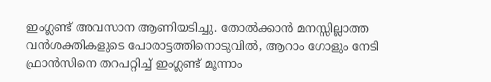ഇംഗ്ലണ്ട് അവസാന ആണിയടിച്ചു. തോൽക്കാൻ മനസ്സില്ലാത്ത വൻശക്തികളുടെ പോരാട്ടത്തിനൊടുവിൽ, ആറാം ഗോളും നേടി ഫ്രാൻസിനെ തറപറ്റിച്ച് ഇംഗ്ലണ്ട് മൂന്നാം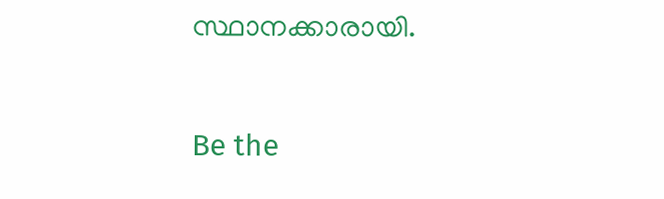സ്ഥാനക്കാരായി.

Be the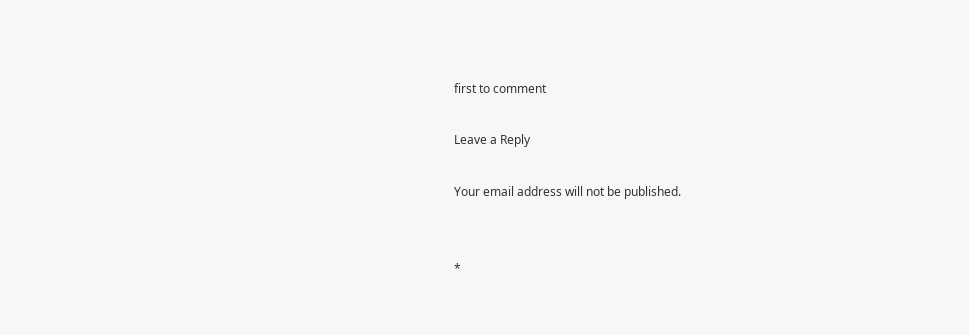first to comment

Leave a Reply

Your email address will not be published.


*